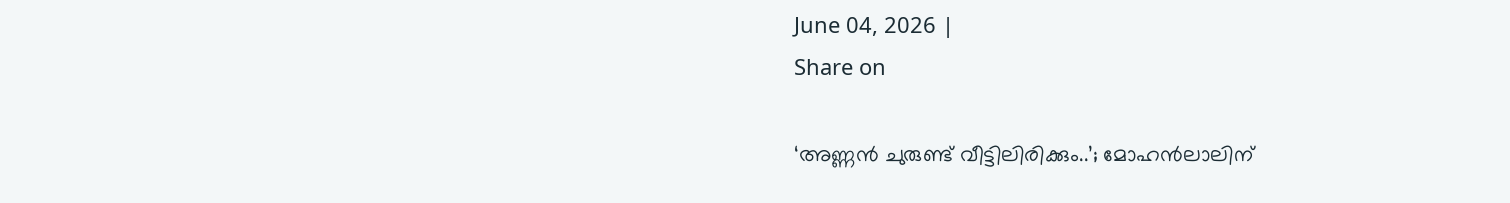June 04, 2026 |
Share on

‘അണ്ണന്‍ ചുരുണ്ട് വീട്ടിലിരിക്കും..’; മോഹന്‍ലാലിന്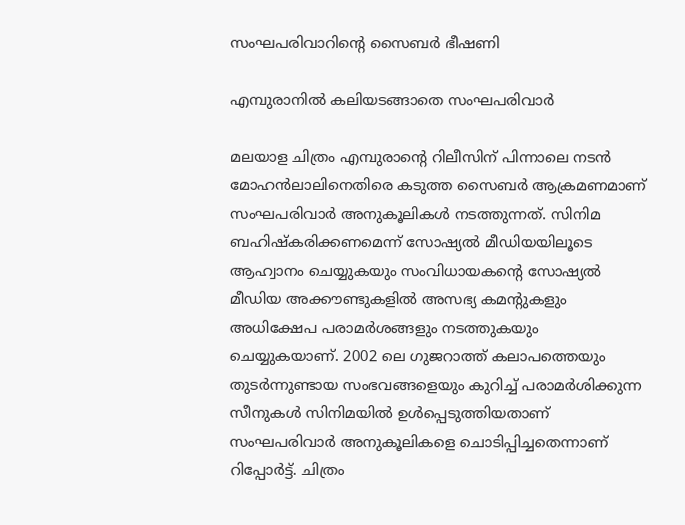സംഘപരിവാറിന്റെ സൈബര്‍ ഭീഷണി

എമ്പുരാനിൽ കലിയടങ്ങാതെ സംഘപരിവാർ

മലയാള ചിത്രം എമ്പുരാന്റെ റിലീസിന് പിന്നാലെ നടൻ മോഹൻലാലിനെതിരെ കടുത്ത സൈബർ ആക്രമണമാണ് സംഘപരിവാർ അനുകൂലികൾ നടത്തുന്നത്. സിനിമ ബഹിഷ്കരിക്കണമെന്ന് സോഷ്യൽ മീഡിയയിലൂടെ ആഹ്വാനം ചെയ്യുകയും സംവിധായകൻ്റെ സോഷ്യൽ മീഡിയ അക്കൗണ്ടുകളിൽ അസഭ്യ കമന്റുകളും അധിക്ഷേപ പരാമർശങ്ങളും നടത്തുകയും ചെയ്യുകയാണ്. 2002 ലെ ഗുജറാത്ത് കലാപത്തെയും തുടർന്നുണ്ടായ സംഭവങ്ങളെയും കുറിച്ച് പരാമർശിക്കുന്ന സീനുകൾ സിനിമയിൽ ഉൾപ്പെടുത്തിയതാണ് സംഘപരിവാർ അനുകൂലികളെ ചൊടിപ്പിച്ചതെന്നാണ് റിപ്പോർട്ട്. ചിത്രം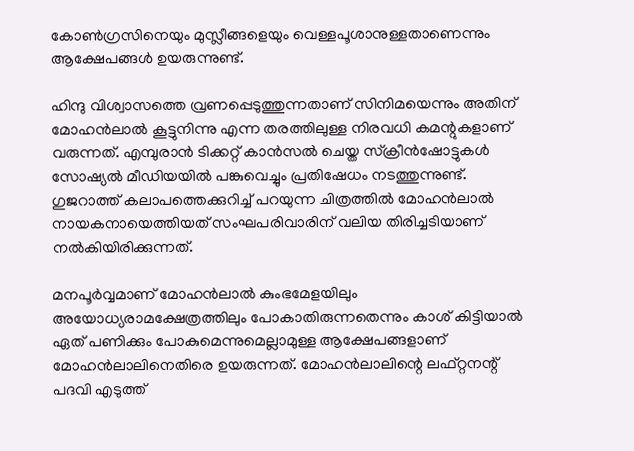കോൺഗ്രസിനെയും മുസ്ലീങ്ങളെയും വെള്ളപൂശാനുള്ളതാണെന്നും ആക്ഷേപങ്ങൾ ഉയരുന്നുണ്ട്.

ഹിന്ദു വിശ്വാസത്തെ വ്രണപ്പെടുത്തുന്നതാണ് സിനിമയെന്നും അതിന് മോഹൻലാൽ കൂട്ടുനിന്നു എന്ന തരത്തിലുള്ള നിരവധി കമന്റുകളാണ് വരുന്നത്. എമ്പുരാൻ ടിക്കറ്റ് കാൻസൽ ചെയ്ത സ്ക്രീൻഷോട്ടുകൾ സോഷ്യൽ മീഡിയയിൽ പങ്കുവെച്ചും പ്രതിഷേധം നടത്തുന്നുണ്ട്. ഗുജറാത്ത് കലാപത്തെക്കുറിച്ച് പറയുന്ന ചിത്രത്തിൽ മോഹൻലാൽ നായകനായെത്തിയത് സംഘപരിവാരിന് വലിയ തിരിച്ചടിയാണ് നൽകിയിരിക്കുന്നത്.

മനപൂർവ്വമാണ് മോഹൻലാൽ കുംഭമേളയിലും അയോധ്യരാമക്ഷേത്രത്തിലും പോകാതിരുന്നതെന്നും കാശ് കിട്ടിയാൽ ഏത് പണിക്കും പോകുമെന്നുമെല്ലാമുള്ള ആക്ഷേപങ്ങളാണ് മോഹൻലാലിനെതിരെ ഉയരുന്നത്. മോഹൻലാലിന്റെ ലഫ്റ്റനന്റ് പദവി എടുത്ത്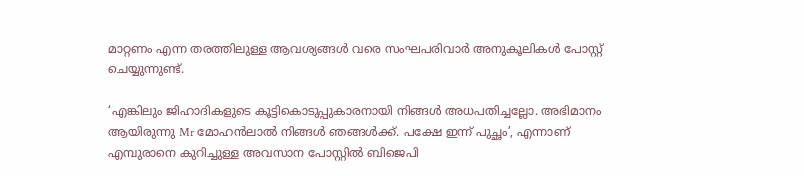മാറ്റണം എന്ന തരത്തിലുള്ള ആവശ്യങ്ങൾ വരെ സംഘപരിവാർ അനുകൂലികൾ പോസ്റ്റ് ചെയ്യുന്നുണ്ട്.

‘എങ്കിലും ജിഹാദികളുടെ കൂട്ടികൊടുപ്പുകാരനായി നിങ്ങൾ അധപതിച്ചല്ലോ. അഭിമാനം ആയിരുന്നു Mr മോഹൻലാൽ നിങ്ങൾ ഞങ്ങൾക്ക്. പക്ഷേ ഇന്ന് പുച്ഛം’, എന്നാണ് എമ്പുരാനെ കുറിച്ചുള്ള അവസാന പോസ്റ്റിൽ ബിജെപി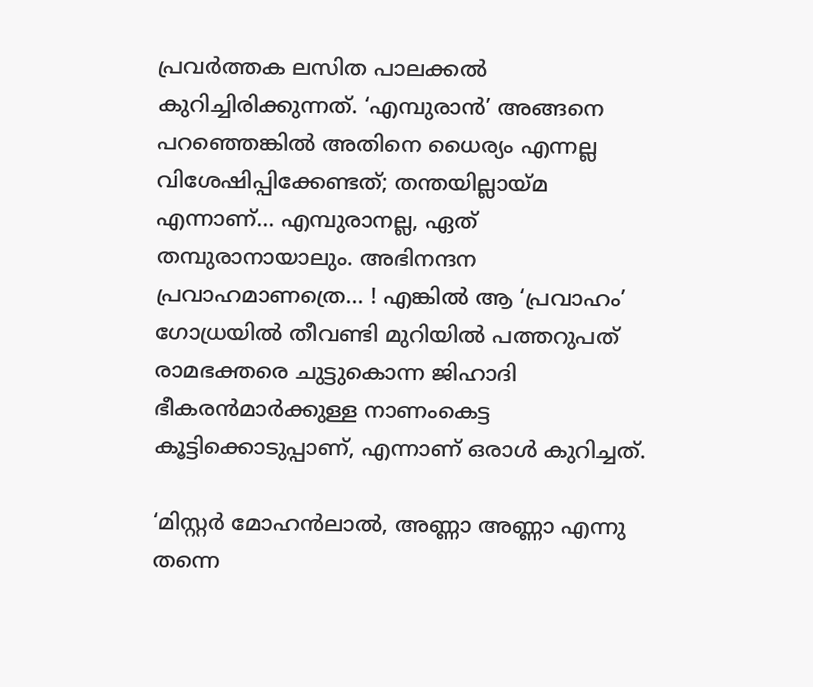പ്രവർത്തക ലസിത പാലക്കൽ കുറിച്ചിരിക്കുന്നത്. ‘എമ്പുരാൻ’ അങ്ങനെ പറഞ്ഞെങ്കിൽ അതിനെ ധൈര്യം എന്നല്ല വിശേഷിപ്പിക്കേണ്ടത്; തന്തയില്ലായ്മ എന്നാണ്… എമ്പുരാനല്ല, ഏത് തമ്പുരാനായാലും. അഭിനന്ദന പ്രവാഹമാണത്രെ… ! എങ്കിൽ ആ ‘പ്രവാഹം’ ഗോധ്രയിൽ തീവണ്ടി മുറിയിൽ പത്തറുപത് രാമഭക്തരെ ചുട്ടുകൊന്ന ജിഹാദി ഭീകരൻമാർക്കുള്ള നാണംകെട്ട കൂട്ടിക്കൊടുപ്പാണ്, എന്നാണ് ഒരാൾ കുറിച്ചത്.

‘മിസ്റ്റർ മോഹൻലാൽ, അണ്ണാ അണ്ണാ എന്നു തന്നെ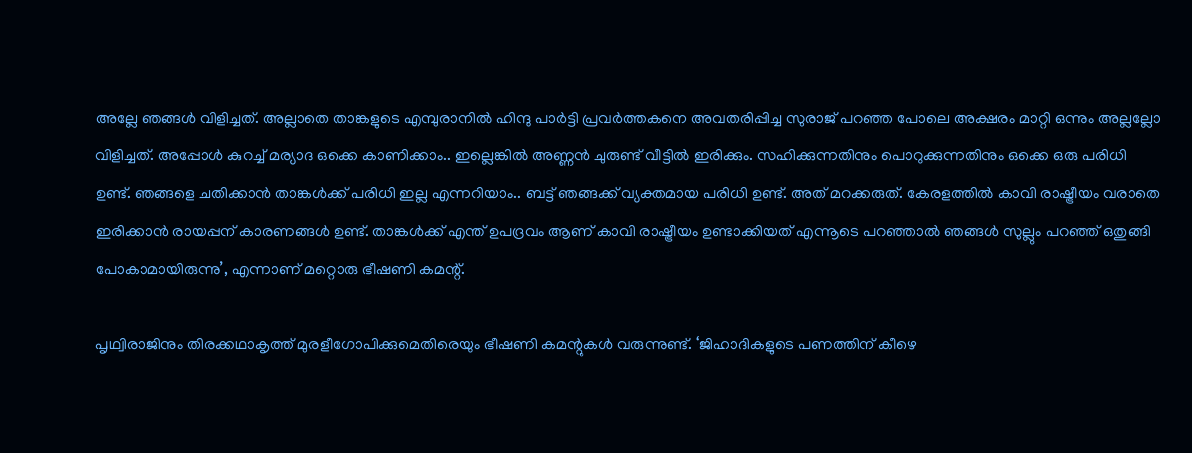അല്ലേ ഞങ്ങൾ വിളിച്ചത്. അല്ലാതെ താങ്കളുടെ എമ്പുരാനിൽ ഹിന്ദു പാർട്ടി പ്രവർത്തകനെ അവതരിപ്പിച്ച സുരാജ് പറഞ്ഞ പോലെ അക്ഷരം മാറ്റി ഒന്നും അല്ലല്ലോ വിളിച്ചത്. അപ്പോൾ കുറച്ച് മര്യാദ ഒക്കെ കാണിക്കാം.. ഇല്ലെങ്കിൽ അണ്ണൻ ചുരുണ്ട് വീട്ടിൽ ഇരിക്കും. സഹിക്കുന്നതിനും പൊറുക്കുന്നതിനും ഒക്കെ ഒരു പരിധി ഉണ്ട്. ഞങ്ങളെ ചതിക്കാൻ താങ്കൾക്ക് പരിധി ഇല്ല എന്നറിയാം.. ബട്ട്‌ ഞങ്ങക്ക് വ്യക്തമായ പരിധി ഉണ്ട്. അത് മറക്കരുത്. കേരളത്തിൽ കാവി രാഷ്ട്രീയം വരാതെ ഇരിക്കാൻ രായപ്പന് കാരണങ്ങൾ ഉണ്ട്. താങ്കൾക്ക് എന്ത് ഉപദ്രവം ആണ് കാവി രാഷ്ട്രീയം ഉണ്ടാക്കിയത് എന്നൂടെ പറഞ്ഞാൽ ഞങ്ങൾ സുല്ലും പറഞ്ഞ് ഒതുങ്ങി പോകാമായിരുന്നു’, എന്നാണ് മറ്റൊരു ഭീഷണി കമന്റ്.

പൃഥ്വിരാജിനും തിരക്കഥാകൃത്ത് മുരളീഗോപിക്കുമെതിരെയും ഭീഷണി കമന്റുകൾ വരുന്നുണ്ട്. ‘ജിഹാദികളുടെ പണത്തിന് കീഴെ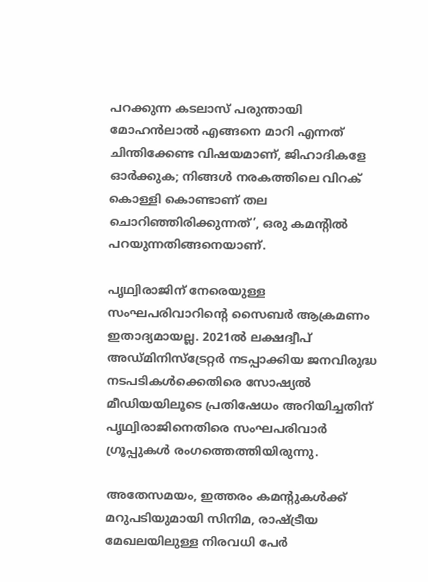പറക്കുന്ന കടലാസ് പരുന്തായി മോഹൻലാൽ എങ്ങനെ മാറി എന്നത് ചിന്തിക്കേണ്ട വിഷയമാണ്, ജിഹാദികളേ ഓർക്കുക; നിങ്ങൾ നരകത്തിലെ വിറക് കൊള്ളി കൊണ്ടാണ് തല ചൊറിഞ്ഞിരിക്കുന്നത്’, ഒരു കമന്റിൽ പറയുന്നതിങ്ങനെയാണ്.

പൃഥ്വിരാജിന് നേരെയുള്ള സംഘപരിവാറിൻ്റെ സൈബർ ആക്രമണം ഇതാദ്യമായല്ല. 2021ൽ ലക്ഷദ്വീപ് അഡ്മിനിസ്ട്രേറ്റർ നടപ്പാക്കിയ ജനവിരുദ്ധ നടപടികൾക്കെതിരെ സോഷ്യൽ മീഡിയയിലൂടെ പ്രതിഷേധം അറിയിച്ചതിന് പൃഥ്വിരാജിനെതിരെ സംഘപരിവാർ ഗ്രൂപ്പുകൾ രംഗത്തെത്തിയിരുന്നു.

അതേസമയം, ഇത്തരം കമന്റുകൾക്ക് മറുപടിയുമായി സിനിമ, രാഷ്ട്രീയ മേഖലയിലുള്ള നിരവധി പേർ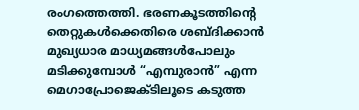രംഗത്തെത്തി. ഭരണകൂടത്തിന്റെ തെറ്റുകൾക്കെതിരെ ശബ്ദിക്കാൻ മുഖ്യധാര മാധ്യമങ്ങൾപോലും മടിക്കുമ്പോൾ “എമ്പുരാൻ” എന്ന മെഗാപ്രോജെക്ടിലൂടെ കടുത്ത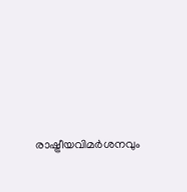രാഷ്ട്രീയവിമർശനവും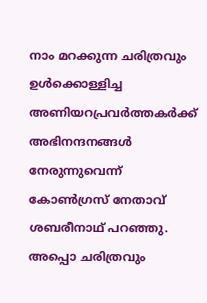നാം മറക്കുന്ന ചരിത്രവും ഉൾക്കൊള്ളിച്ച അണിയറപ്രവർത്തകർക്ക് അഭിനന്ദനങ്ങൾ നേരുന്നുവെന്ന് കോൺഗ്രസ് നേതാവ് ശബരീനാഥ് പറഞ്ഞു. അപ്പൊ ചരിത്രവും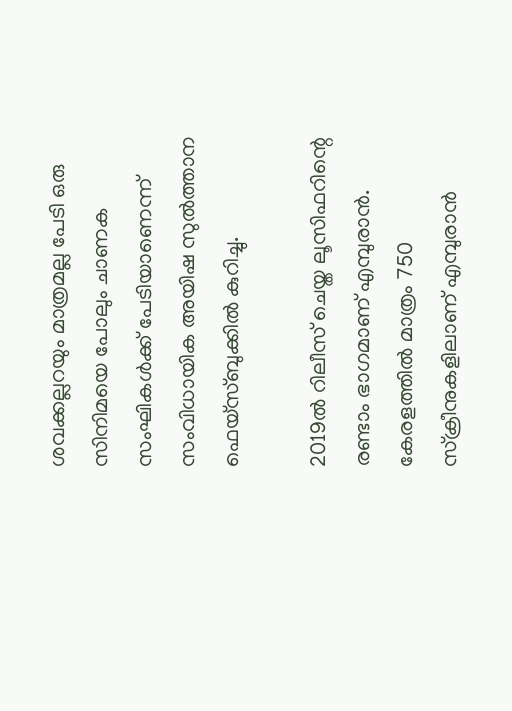ശവക്കല്ലറയും മാത്രമല്ല പേടി ഒരു സിനിമയെ പോലും ചാണക സംഘികൾക്ക് പേടിയാണെന്ന് സംവിധായിക അയിഷ സുൽത്താന ഫെയ്സ്ബുക്കിൽ കുറിച്ചു.

2019ൽ റിലീസ് ചെയ്ത ലൂസിഫറിന്റെ രണ്ടാം ഭാഗമാണ് എമ്പുരാൻ. കേരളത്തിൽ മാത്രം 750 സ്ക്രീനുകളിലാണ് എമ്പുരാൻ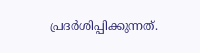പ്രദർശിപ്പിക്കുന്നത്.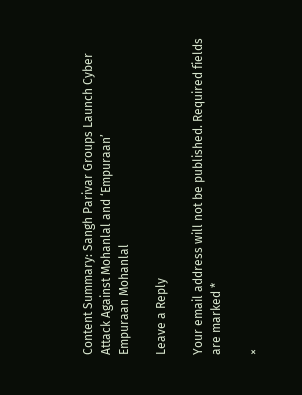Content Summary: Sangh Parivar Groups Launch Cyber Attack Against Mohanlal and ‘Empuraan’
Empuraan Mohanlal

Leave a Reply

Your email address will not be published. Required fields are marked *

×